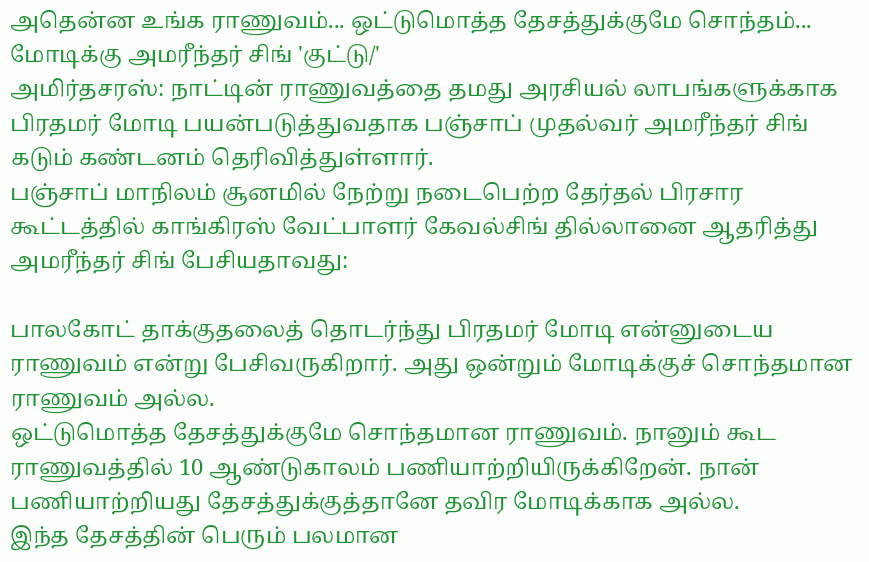அதென்ன உங்க ராணுவம்... ஒட்டுமொத்த தேசத்துக்குமே சொந்தம்... மோடிக்கு அமரீந்தர் சிங் 'குட்டு/'
அமிர்தசரஸ்: நாட்டின் ராணுவத்தை தமது அரசியல் லாபங்களுக்காக பிரதமர் மோடி பயன்படுத்துவதாக பஞ்சாப் முதல்வர் அமரீந்தர் சிங் கடும் கண்டனம் தெரிவித்துள்ளார்.
பஞ்சாப் மாநிலம் சூனமில் நேற்று நடைபெற்ற தேர்தல் பிரசார கூட்டத்தில் காங்கிரஸ் வேட்பாளர் கேவல்சிங் தில்லானை ஆதரித்து அமரீந்தர் சிங் பேசியதாவது:

பாலகோட் தாக்குதலைத் தொடர்ந்து பிரதமர் மோடி என்னுடைய ராணுவம் என்று பேசிவருகிறார். அது ஒன்றும் மோடிக்குச் சொந்தமான ராணுவம் அல்ல.
ஒட்டுமொத்த தேசத்துக்குமே சொந்தமான ராணுவம். நானும் கூட ராணுவத்தில் 10 ஆண்டுகாலம் பணியாற்றியிருக்கிறேன். நான் பணியாற்றியது தேசத்துக்குத்தானே தவிர மோடிக்காக அல்ல.
இந்த தேசத்தின் பெரும் பலமான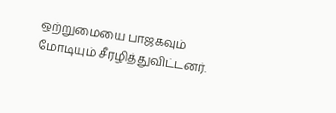ஒற்றுமையை பாஜகவும் மோடியும் சீரழித்துவிட்டனர்.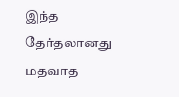இந்த தேர்தலானது மதவாத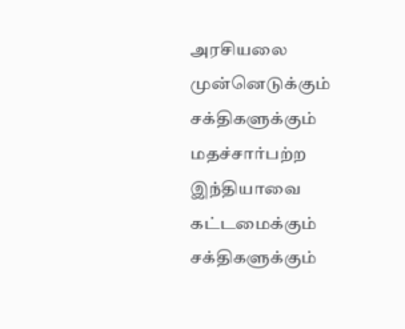அரசியலை முன்னெடுக்கும் சக்திகளுக்கும் மதச்சார்பற்ற இந்தியாவை கட்டமைக்கும் சக்திகளுக்கும்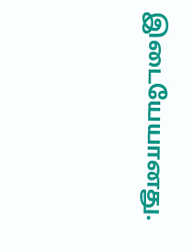இடையேயானது.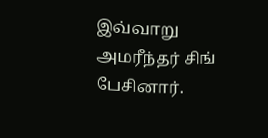இவ்வாறு அமரீந்தர் சிங் பேசினார்.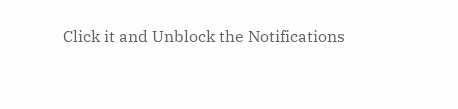Click it and Unblock the Notifications